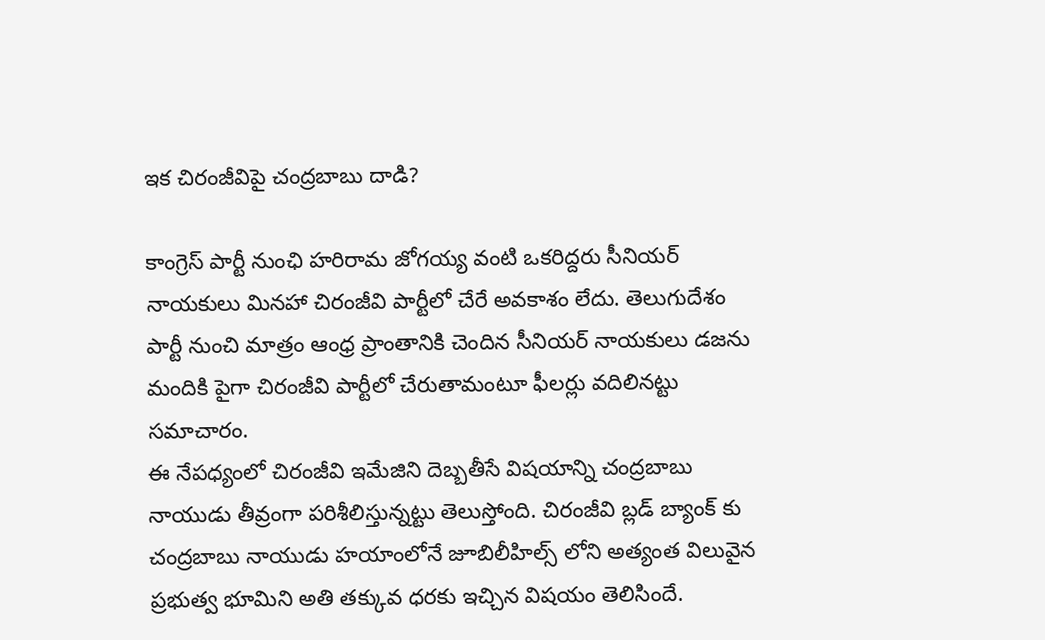ఇక చిరంజీవిపై చంద్రబాబు దాడి?

కాంగ్రెస్ పార్టీ నుంఛి హరిరామ జోగయ్య వంటి ఒకరిద్దరు సీనియర్ నాయకులు మినహా చిరంజీవి పార్టీలో చేరే అవకాశం లేదు. తెలుగుదేశం పార్టీ నుంచి మాత్రం ఆంధ్ర ప్రాంతానికి చెందిన సీనియర్ నాయకులు డజను మందికి పైగా చిరంజీవి పార్టీలో చేరుతామంటూ ఫీలర్లు వదిలినట్టు సమాచారం.
ఈ నేపధ్యంలో చిరంజీవి ఇమేజిని దెబ్బతీసే విషయాన్ని చంద్రబాబు నాయుడు తీవ్రంగా పరిశీలిస్తున్నట్టు తెలుస్తోంది. చిరంజీవి బ్లడ్ బ్యాంక్ కు చంద్రబాబు నాయుడు హయాంలోనే జూబిలీహిల్స్ లోని అత్యంత విలువైన ప్రభుత్వ భూమిని అతి తక్కువ ధరకు ఇచ్చిన విషయం తెలిసిందే.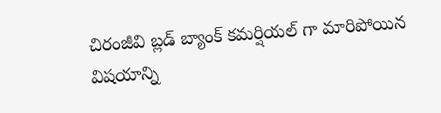చిరంజీవి బ్లడ్ బ్యాంక్ కమర్షియల్ గా మారిపోయిన విషయాన్ని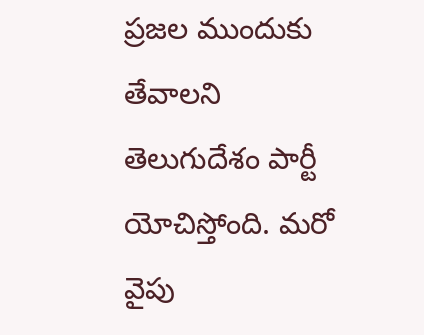ప్రజల ముందుకు తేవాలని తెలుగుదేశం పార్టీ యోచిస్తోంది. మరో వైపు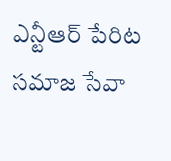ఎన్టీఆర్ పేరిట సమాజ సేవా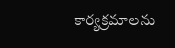కార్యక్రమాలను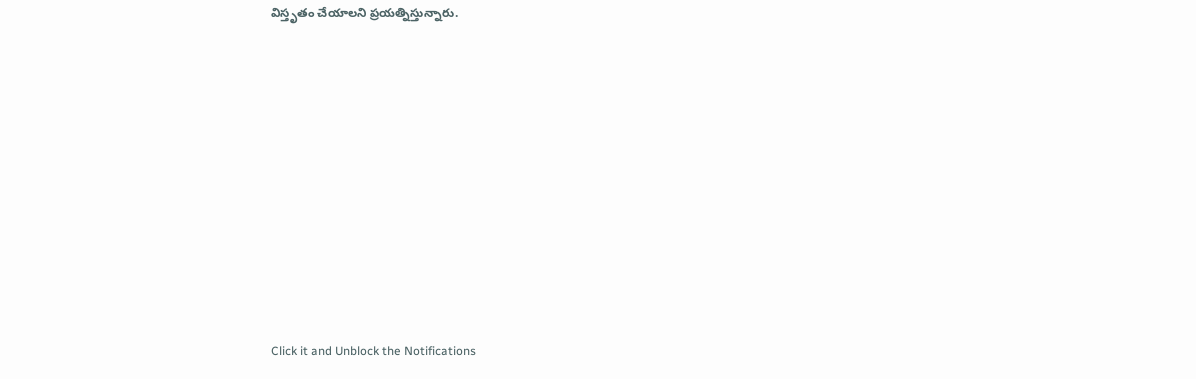విస్తృతం చేయాలని ప్రయత్నిస్తున్నారు.












Click it and Unblock the Notifications